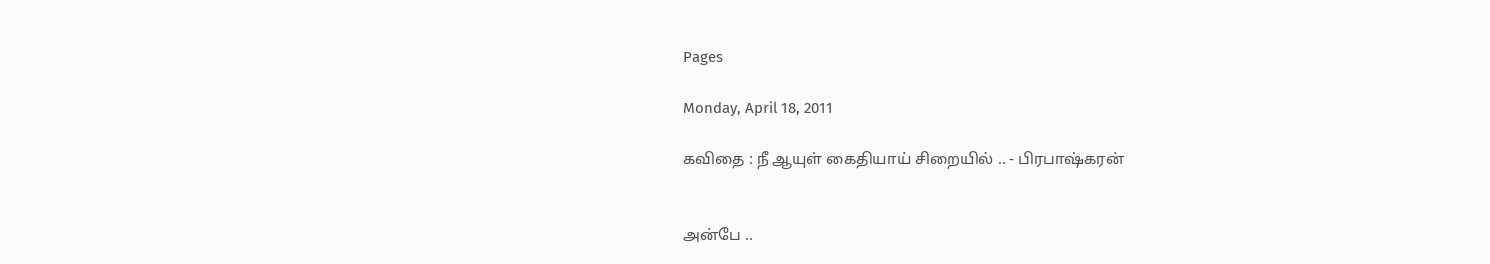Pages

Monday, April 18, 2011

கவிதை : நீ ஆயுள் கைதியாய் சிறையில் .. - பிரபாஷ்கரன்


அன்பே ..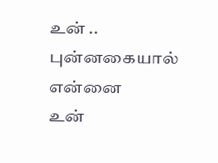உன் ..
புன்னகையால்
என்னை
உன்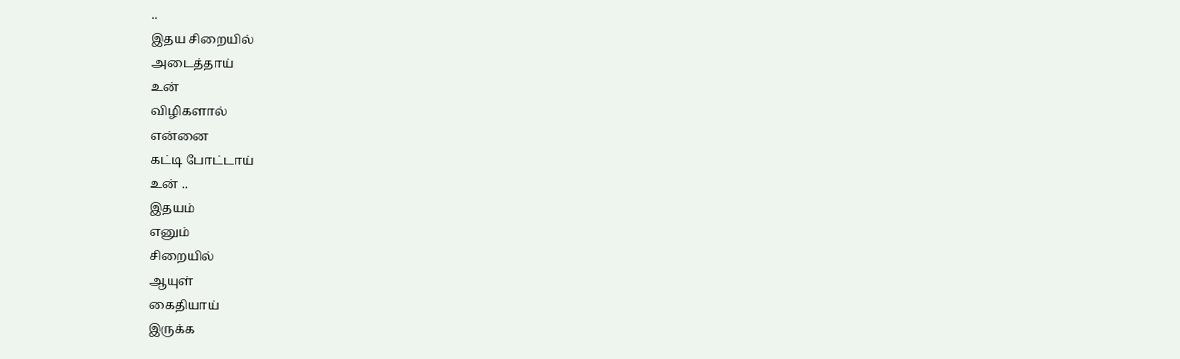..
இதய சிறையில்
அடைத்தாய்
உன்
விழிகளால்
என்னை
கட்டி போட்டாய்
உன் ..
இதயம்
எனும்
சிறையில்
ஆயுள்
கைதியாய்
இருக்க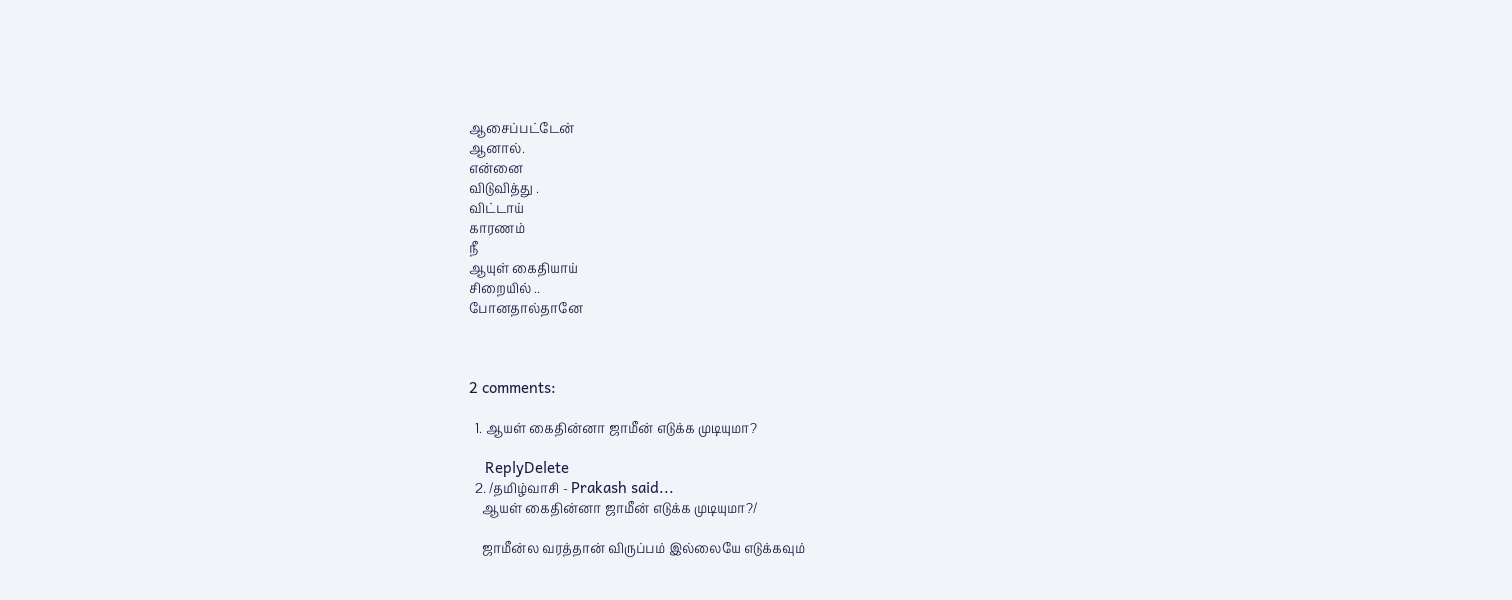ஆசைப்பட்டேன்
ஆனால்.
என்னை
விடுவித்து .
விட்டாய்
காரணம்
நீ
ஆயுள் கைதியாய்
சிறையில் ..
போனதால்தானே



2 comments:

  1. ஆயள் கைதின்னா ஜாமீன் எடுக்க முடியுமா?

    ReplyDelete
  2. /தமிழ்வாசி - Prakash said...
    ஆயள் கைதின்னா ஜாமீன் எடுக்க முடியுமா?/

    ஜாமீன்ல வரத்தான் விருப்பம் இல்லையே எடுக்கவும்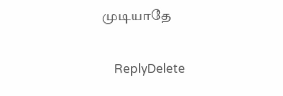முடியாதே

    ReplyDelete